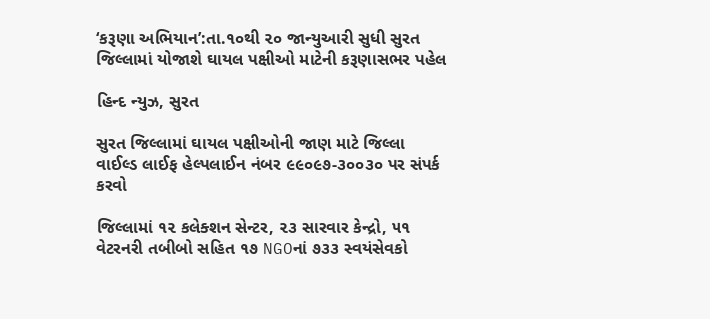‘કરૂણા અભિયાન’:તા.૧૦થી ૨૦ જાન્યુઆરી સુધી સુરત જિલ્લામાં યોજાશે ઘાયલ પક્ષીઓ માટેની કરૂણાસભર પહેલ

હિન્દ ન્યુઝ, સુરત

સુરત જિલ્લામાં ઘાયલ પક્ષીઓની જાણ માટે જિલ્લા વાઈલ્ડ લાઈફ હેલ્પલાઈન નંબર ૯૯૦૯૭-૩૦૦૩૦ પર સંપર્ક કરવો

જિલ્લામાં ૧૨ કલેક્શન સેન્ટર, ૨૩ સારવાર કેન્દ્રો, ૫૧ વેટરનરી તબીબો સહિત ૧૭ NGOનાં ૭૩૩ સ્વયંસેવકો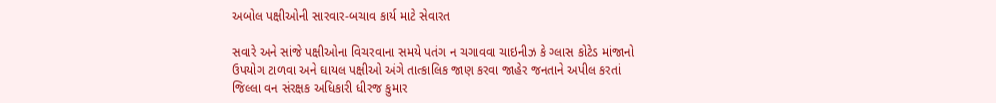અબોલ પક્ષીઓની સારવાર-બચાવ કાર્ય માટે સેવારત

સવારે અને સાંજે પક્ષીઓના વિચરવાના સમયે પતંગ ન ચગાવવા ચાઇનીઝ કે ગ્લાસ કોટેડ માંજાનો ઉપયોગ ટાળવા અને ઘાયલ પક્ષીઓ અંગે તાત્કાલિક જાણ કરવા જાહેર જનતાને અપીલ કરતાં જિલ્લા વન સંરક્ષક અધિકારી ધીરજ કુમાર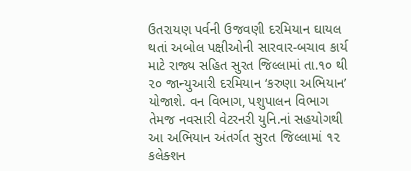ઉતરાયણ પર્વની ઉજવણી દરમિયાન ઘાયલ થતાં અબોલ પક્ષીઓની સારવાર-બચાવ કાર્ય માટે રાજ્ય સહિત સુરત જિલ્લામાં તા.૧૦ થી ૨૦ જાન્યુઆરી દરમિયાન ‘કરુણા અભિયાન’ યોજાશે. વન વિભાગ, પશુપાલન વિભાગ તેમજ નવસારી વેટરનરી યુનિ.નાં સહયોગથી આ અભિયાન અંતર્ગત સુરત જિલ્લામાં ૧૨ કલેક્શન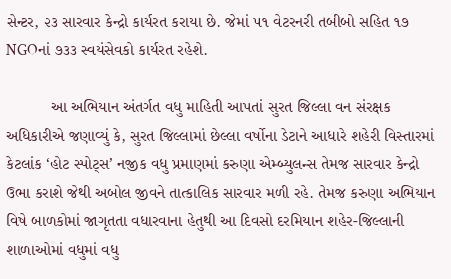સેન્ટર, ૨૩ સારવાર કેન્દ્રો કાર્યરત કરાયા છે. જેમાં ૫૧ વેટરનરી તબીબો સહિત ૧૭ NGOનાં ૭૩૩ સ્વયંસેવકો કાર્યરત રહેશે.

          આ અભિયાન અંતર્ગત વધુ માહિતી આપતાં સુરત જિલ્લા વન સંરક્ષક અધિકારીએ જણાવ્યું કે, સુરત જિલ્લામાં છેલ્લા વર્ષોના ડેટાને આધારે શહેરી વિસ્તારમાં કેટલાંક ‘હોટ સ્પોટ્સ’ નજીક વધુ પ્રમાણમાં કરુણા એમ્બ્યુલન્સ તેમજ સારવાર કેન્દ્રો ઉભા કરાશે જેથી અબોલ જીવને તાત્કાલિક સારવાર મળી રહે. તેમજ કરુણા અભિયાન વિષે બાળકોમાં જાગૃતતા વધારવાના હેતુથી આ દિવસો દરમિયાન શહેર-જિલ્લાની શાળાઓમાં વધુમાં વધુ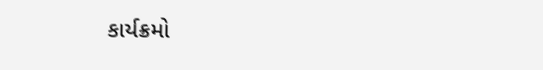કાર્યક્રમો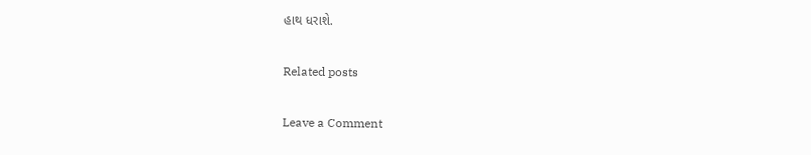હાથ ધરાશે.

Related posts

Leave a Comment